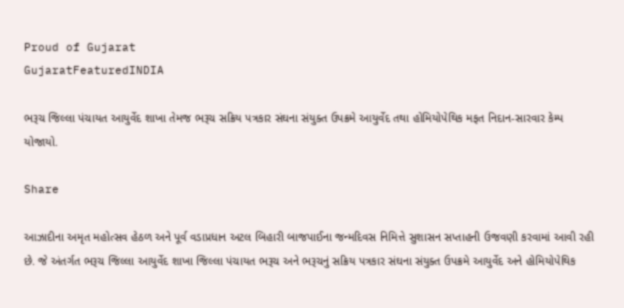Proud of Gujarat
GujaratFeaturedINDIA

ભરૂચ જિલ્લા પંચાયત આયુર્વેદ શાખા તેમજ ભરૂચ સક્રિય પત્રકાર સંઘના સંયુક્ત ઉપક્રમે આયુર્વેદ તથા હોમિયોપેથિક મફત નિદાન-સારવાર કેમ્પ યોજાયો.

Share

આઝાદીના અમૃત મહોત્સવ હેઠળ અને પૂર્વ વડાપ્રધાન અટલ બિહારી બાજપાઈના જન્મદિવસ નિમિત્તે સુશાસન સપ્તાહની ઉજવણી કરવામાં આવી રહી છે. જે અંતર્ગત ભરૂચ જિલ્લા આયુર્વેદ શાખા જિલ્લા પંચાયત ભરૂચ અને ભરૂચનું સક્રિય પત્રકાર સંઘના સંયુક્ત ઉપક્રમે આયુર્વેદ અને હોમિયોપેથિક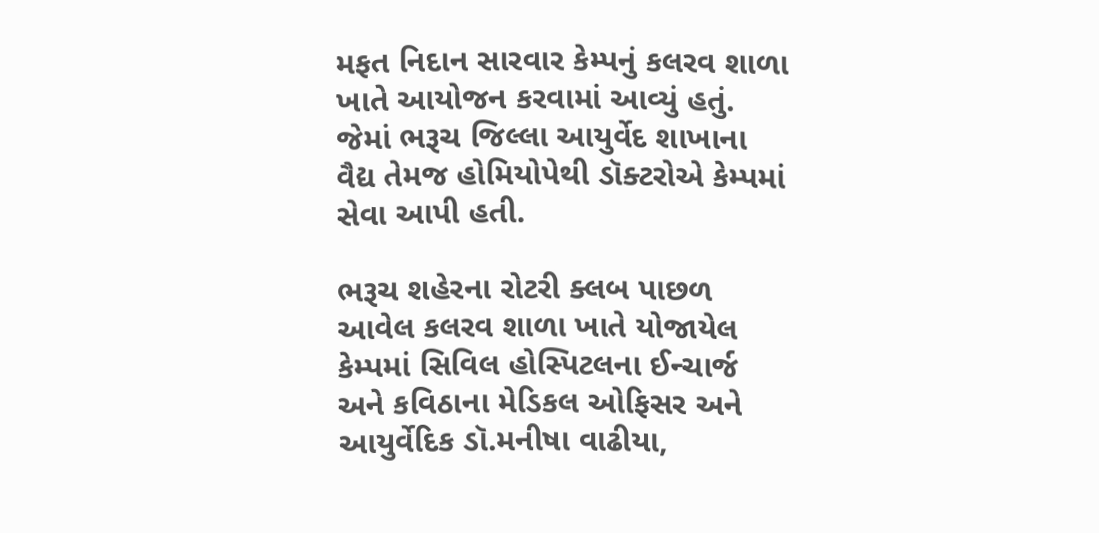મફત નિદાન સારવાર કેમ્પનું કલરવ શાળા ખાતે આયોજન કરવામાં આવ્યું હતું. જેમાં ભરૂચ જિલ્લા આયુર્વેદ શાખાના વૈદ્ય તેમજ હોમિયોપેથી ડૉક્ટરોએ કેમ્પમાં સેવા આપી હતી.

ભરૂચ શહેરના રોટરી ક્લબ પાછળ આવેલ કલરવ શાળા ખાતે યોજાયેલ કેમ્પમાં સિવિલ હોસ્પિટલના ઈન્ચાર્જ અને કવિઠાના મેડિકલ ઓફિસર અને આયુર્વેદિક ડૉ.મનીષા વાઢીયા,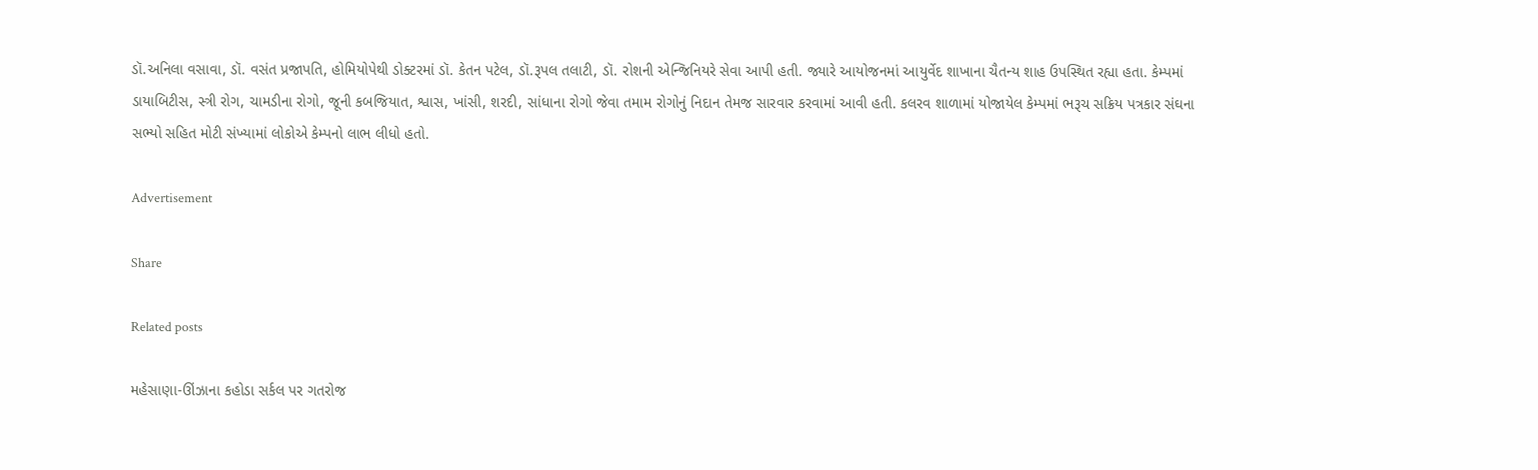ડૉ.અનિલા વસાવા, ડૉ. વસંત પ્રજાપતિ, હોમિયોપેથી ડોક્ટરમાં ડૉ. કેતન પટેલ, ડૉ.રૂપલ તલાટી, ડૉ. રોશની એન્જિનિયરે સેવા આપી હતી. જ્યારે આયોજનમાં આયુર્વેદ શાખાના ચૈતન્ય શાહ ઉપસ્થિત રહ્યા હતા. કેમ્પમાં ડાયાબિટીસ, સ્ત્રી રોગ, ચામડીના રોગો, જૂની કબજિયાત, શ્વાસ, ખાંસી, શરદી, સાંધાના રોગો જેવા તમામ રોગોનું નિદાન તેમજ સારવાર કરવામાં આવી હતી. કલરવ શાળામાં યોજાયેલ કેમ્પમાં ભરૂચ સક્રિય પત્રકાર સંઘના સભ્યો સહિત મોટી સંખ્યામાં લોકોએ કેમ્પનો લાભ લીધો હતો.

Advertisement

Share

Related posts

મહેસાણા-ઊંઝાના કહોડા સર્કલ પર ગતરોજ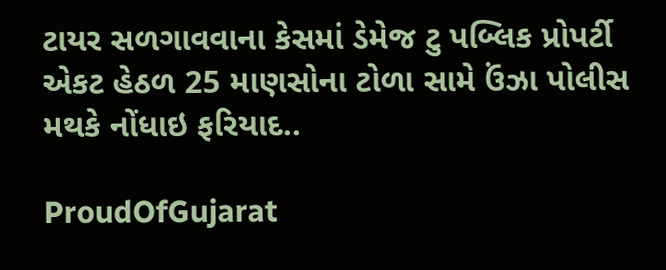ટાયર સળગાવવાના કેસમાં ડેમેજ ટુ પબ્લિક પ્રોપર્ટી એકટ હેઠળ 25 માણસોના ટોળા સામે ઉંઝા પોલીસ મથકે નોંધાઇ ફરિયાદ..

ProudOfGujarat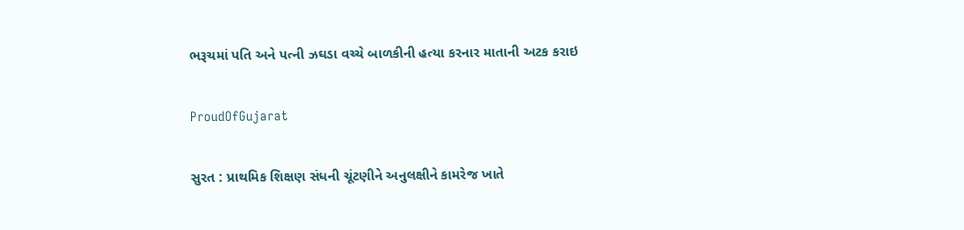ભરૂચમાં પતિ અને પત્ની ઝઘડા વચ્ચે બાળકીની હત્યા કરનાર માતાની અટક કરાઇ

ProudOfGujarat

સુરત : પ્રાથમિક શિક્ષણ સંધની ચૂંટણીને અનુલક્ષીને કામરેજ ખાતે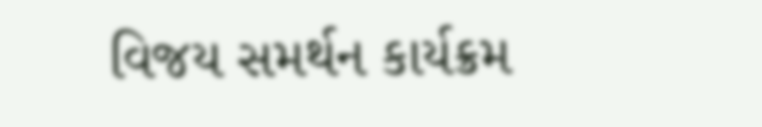વિજય સમર્થન કાર્યક્રમ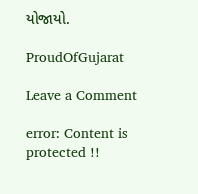યોજાયો.

ProudOfGujarat

Leave a Comment

error: Content is protected !!